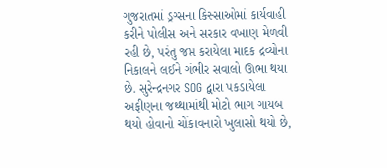ગુજરાતમાં ડ્રગ્સના કિસ્સાઓમાં કાર્યવાહી કરીને પોલીસ અને સરકાર વખાણ મેળવી રહી છે, પરંતુ જપ્ત કરાયેલા માદક દ્રવ્યોના નિકાલને લઈને ગંભીર સવાલો ઊભા થયા છે. સુરેન્દ્રનગર SOG દ્વારા પકડાયેલા અફીણના જથ્થામાંથી મોટો ભાગ ગાયબ થયો હોવાનો ચોંકાવનારો ખુલાસો થયો છે,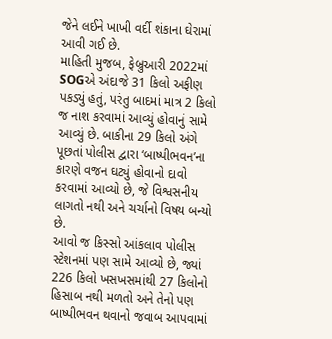જેને લઈને ખાખી વર્દી શંકાના ઘેરામાં આવી ગઈ છે.
માહિતી મુજબ, ફેબ્રુઆરી 2022માં SOGએ અંદાજે 31 કિલો અફીણ પકડ્યું હતું, પરંતુ બાદમાં માત્ર 2 કિલો જ નાશ કરવામાં આવ્યું હોવાનું સામે આવ્યું છે. બાકીના 29 કિલો અંગે પૂછતાં પોલીસ દ્વારા ‘બાષ્પીભવન’ના કારણે વજન ઘટ્યું હોવાનો દાવો કરવામાં આવ્યો છે, જે વિશ્વસનીય લાગતો નથી અને ચર્ચાનો વિષય બન્યો છે.
આવો જ કિસ્સો આંકલાવ પોલીસ સ્ટેશનમાં પણ સામે આવ્યો છે, જ્યાં 226 કિલો ખસખસમાંથી 27 કિલોનો હિસાબ નથી મળતો અને તેનો પણ બાષ્પીભવન થવાનો જવાબ આપવામાં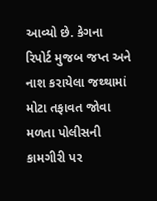આવ્યો છે. કેગના રિપોર્ટ મુજબ જપ્ત અને નાશ કરાયેલા જથ્થામાં મોટા તફાવત જોવા મળતા પોલીસની કામગીરી પર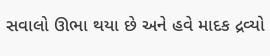સવાલો ઊભા થયા છે અને હવે માદક દ્રવ્યો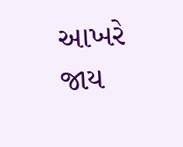આખરે જાય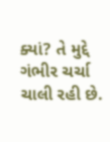ક્યાં? તે મુદ્દે ગંભીર ચર્ચા ચાલી રહી છે.